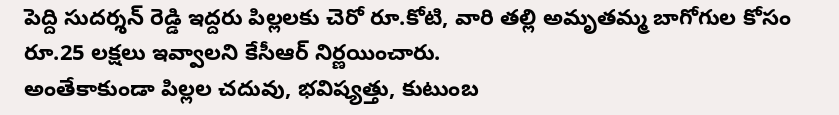పెద్ది సుదర్శన్ రెడ్డి ఇద్దరు పిల్లలకు చెరో రూ.కోటి, వారి తల్లి అమృతమ్మ బాగోగుల కోసం రూ.25 లక్షలు ఇవ్వాలని కేసీఆర్ నిర్ణయించారు.
అంతేకాకుండా పిల్లల చదువు, భవిష్యత్తు, కుటుంబ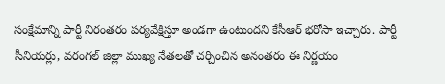సంక్షేమాన్ని పార్టీ నిరంతరం పర్యవేక్షిస్తూ అండగా ఉంటుందని కేసీఆర్ భరోసా ఇచ్చారు. పార్టీ సీనియర్లు, వరంగల్ జిల్లా ముఖ్య నేతలతో చర్చించిన అనంతరం ఈ నిర్ణయం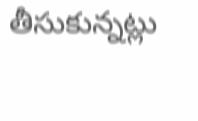తీసుకున్నట్లు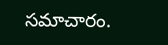సమాచారం.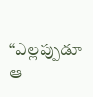“ఎల్లప్పుడూ ఆ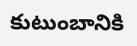కుటుంబానికి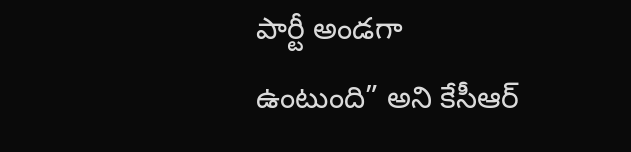పార్టీ అండగా ఉంటుంది” అని కేసీఆర్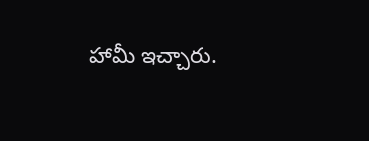హామీ ఇచ్చారు.